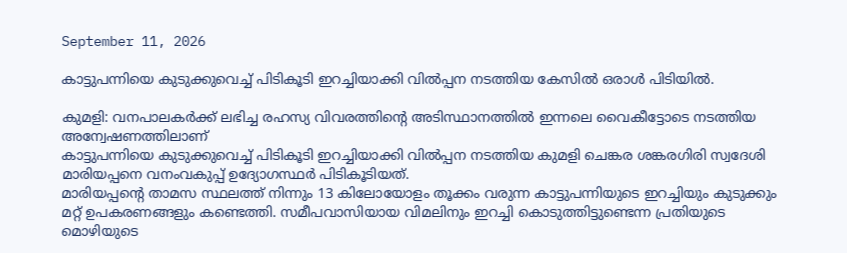September 11, 2026

കാട്ടുപന്നിയെ കുടുക്കുവെച്ച് പിടികൂടി ഇറച്ചിയാക്കി വില്‍പ്പന നടത്തിയ കേസില്‍ ഒരാള്‍ പിടിയില്‍.

കുമളി: വനപാലകർക്ക് ലഭിച്ച രഹസ്യ വിവരത്തിന്റെ അടിസ്ഥാനത്തിൽ ഇന്നലെ വൈകീട്ടോടെ നടത്തിയ അന്വേഷണത്തിലാണ്
കാട്ടുപന്നിയെ കുടുക്കുവെച്ച് പിടികൂടി ഇറച്ചിയാക്കി വില്‍പ്പന നടത്തിയ കുമളി ചെങ്കര ശങ്കരഗിരി സ്വദേശി മാരിയപ്പനെ വനംവകുപ്പ് ഉദ്യോഗസ്ഥര്‍ പിടികൂടിയത്.
മാരിയപ്പന്റെ താമസ സ്ഥലത്ത് നിന്നും 13 കിലോയോളം തൂക്കം വരുന്ന കാട്ടുപന്നിയുടെ ഇറച്ചിയും കുടുക്കും മറ്റ് ഉപകരണങ്ങളും കണ്ടെത്തി. സമീപവാസിയായ വിമലിനും ഇറച്ചി കൊടുത്തിട്ടുണ്ടെന്ന പ്രതിയുടെ മൊഴിയുടെ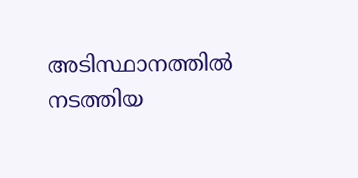അടിസ്ഥാനത്തില്‍ നടത്തിയ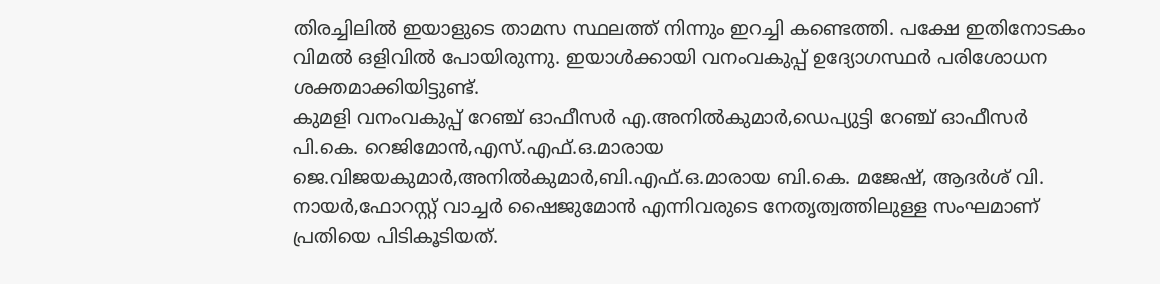തിരച്ചിലില്‍ ഇയാളുടെ താമസ സ്ഥലത്ത് നിന്നും ഇറച്ചി കണ്ടെത്തി. പക്ഷേ ഇതിനോടകം വിമല്‍ ഒളിവില്‍ പോയിരുന്നു. ഇയാള്‍ക്കായി വനംവകുപ്പ് ഉദ്യോഗസ്ഥര്‍ പരിശോധന ശക്തമാക്കിയിട്ടുണ്ട്.
കുമളി വനംവകുപ്പ് റേഞ്ച് ഓഫീസര്‍ എ.അനില്‍കുമാര്‍,ഡെപ്യുട്ടി റേഞ്ച് ഓഫീസര്‍ പി.കെ. റെജിമോന്‍,എസ്.എഫ്.ഒ.മാരായ ജെ.വിജയകുമാര്‍,അനില്‍കുമാര്‍,ബി.എഫ്.ഒ.മാരായ ബി.കെ. മജേഷ്, ആദര്‍ശ് വി. നായര്‍,ഫോറസ്റ്റ് വാച്ചര്‍ ഷൈജുമോന്‍ എന്നിവരുടെ നേതൃത്വത്തിലുള്ള സംഘമാണ് പ്രതിയെ പിടികൂടിയത്.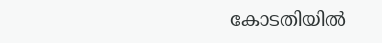കോടതിയില്‍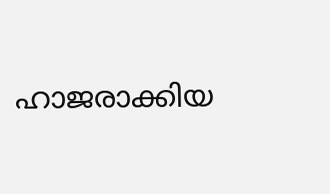ഹാജരാക്കിയ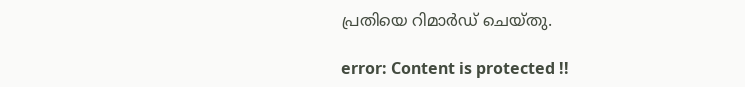പ്രതിയെ റിമാര്‍ഡ് ചെയ്തു.

error: Content is protected !!